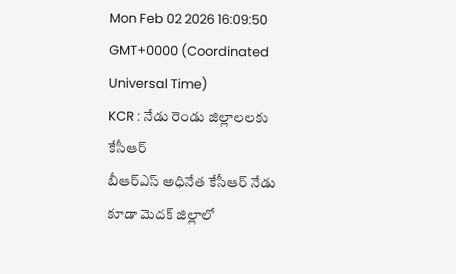Mon Feb 02 2026 16:09:50 GMT+0000 (Coordinated Universal Time)
KCR : నేడు రెండు జిల్లాలలకు కేసీఆర్
బీఆర్ఎస్ అధినేత కేసీఆర్ నేడు కూడా మెదక్ జిల్లాలో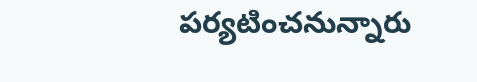పర్యటించనున్నారు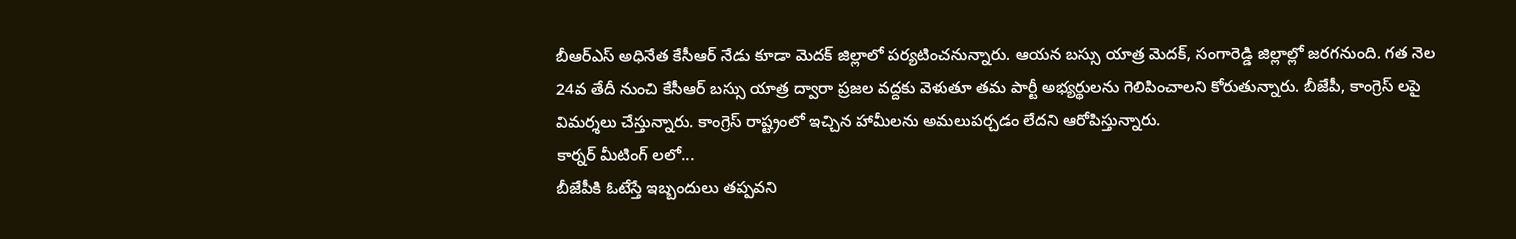బీఆర్ఎస్ అధినేత కేసీఆర్ నేడు కూడా మెదక్ జిల్లాలో పర్యటించనున్నారు. ఆయన బస్సు యాత్ర మెదక్, సంగారెడ్డి జిల్లాల్లో జరగనుంది. గత నెల 24వ తేదీ నుంచి కేసీఆర్ బస్సు యాత్ర ద్వారా ప్రజల వద్దకు వెళుతూ తమ పార్టీ అభ్యర్థులను గెలిపించాలని కోరుతున్నారు. బీజేపీ, కాంగ్రెస్ లపై విమర్శలు చేస్తున్నారు. కాంగ్రెస్ రాష్ట్రంలో ఇచ్చిన హామీలను అమలుపర్చడం లేదని ఆరోపిస్తున్నారు.
కార్నర్ మీటింగ్ లలో...
బీజేపీకి ఓటేస్తే ఇబ్బందులు తప్పవని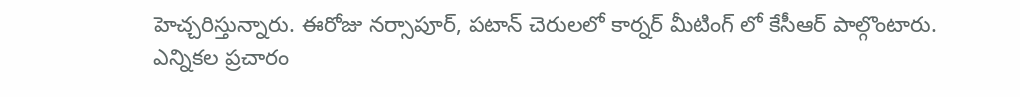హెచ్చరిస్తున్నారు. ఈరోజు నర్సాపూర్, పటాన్ చెరులలో కార్నర్ మీటింగ్ లో కేసీఆర్ పాల్గొంటారు. ఎన్నికల ప్రచారం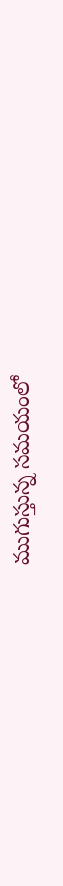ముగుస్తున్న సమయంలో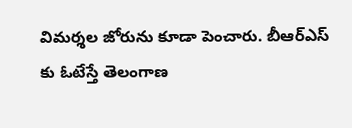విమర్శల జోరును కూడా పెంచారు. బీఆర్ఎస్ కు ఓటేస్తే తెలంగాణ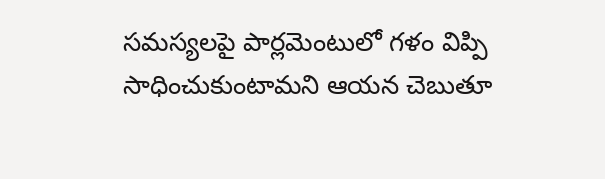సమస్యలపై పార్లమెంటులో గళం విప్పి సాధించుకుంటామని ఆయన చెబుతూ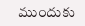ముందుకు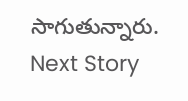సాగుతున్నారు.
Next Story